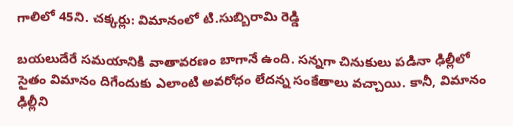గాలిలో 45ని. చక్కర్లు: విమానంలో టి.సుబ్బిరామి రెడ్డి

బయలుదేరే సమయానికి వాతావరణం బాగానే ఉంది. సన్నగా చినుకులు పడినా ఢిల్లీలో సైతం విమానం దిగేందుకు ఎలాంటి అవరోధం లేదన్న సంకేతాలు వచ్చాయి. కానీ, విమానం ఢిల్లీని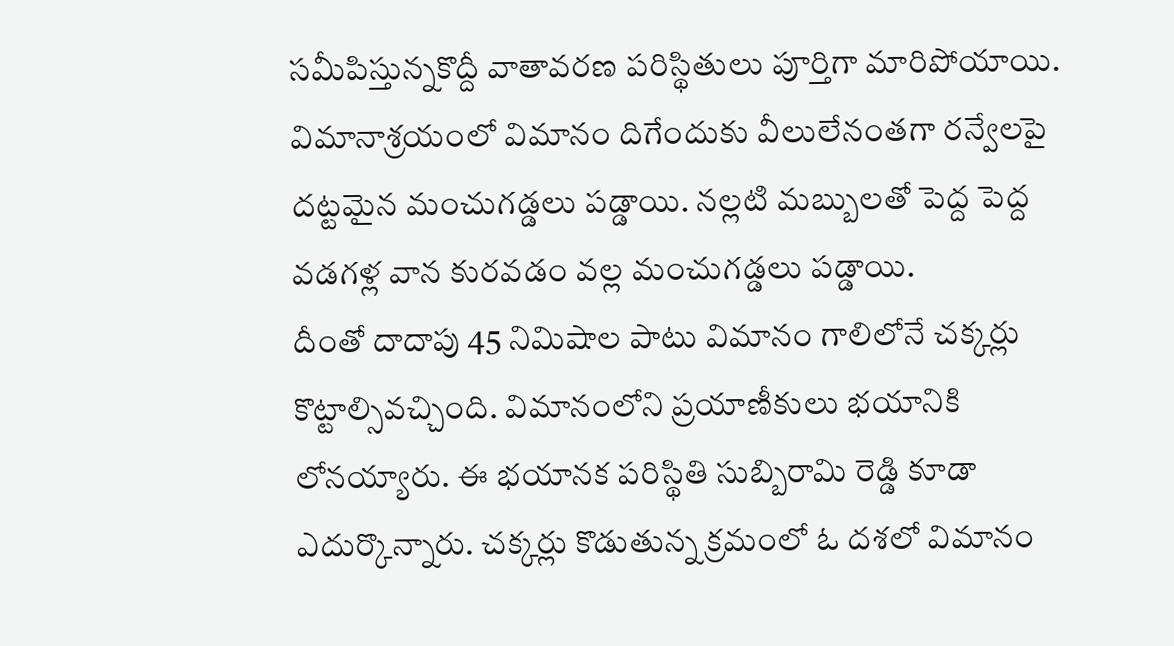సమీపిస్తున్నకొద్దీ వాతావరణ పరిస్థితులు పూర్తిగా మారిపోయాయి. విమానాశ్రయంలో విమానం దిగేందుకు వీలులేనంతగా రన్వేలపై దట్టమైన మంచుగడ్డలు పడ్డాయి. నల్లటి మబ్బులతో పెద్ద పెద్ద వడగళ్ల వాన కురవడం వల్ల మంచుగడ్డలు పడ్డాయి.
దీంతో దాదాపు 45 నిమిషాల పాటు విమానం గాలిలోనే చక్కర్లు కొట్టాల్సివచ్చింది. విమానంలోని ప్రయాణీకులు భయానికి లోనయ్యారు. ఈ భయానక పరిస్థితి సుబ్బిరామి రెడ్డి కూడా ఎదుర్కొన్నారు. చక్కర్లు కొడుతున్న క్రమంలో ఓ దశలో విమానం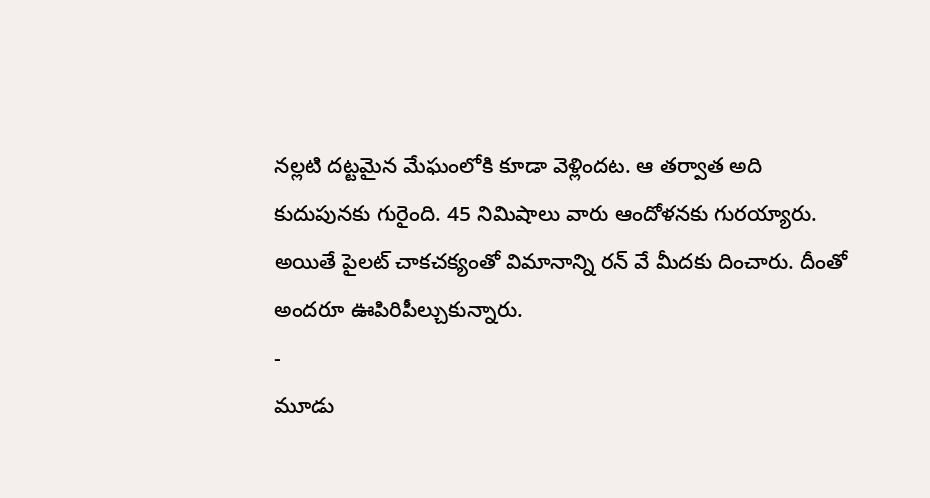నల్లటి దట్టమైన మేఘంలోకి కూడా వెళ్లిందట. ఆ తర్వాత అది కుదుపునకు గురైంది. 45 నిమిషాలు వారు ఆందోళనకు గురయ్యారు. అయితే పైలట్ చాకచక్యంతో విమానాన్ని రన్ వే మీదకు దించారు. దీంతో అందరూ ఊపిరిపీల్చుకున్నారు.
-
మూడు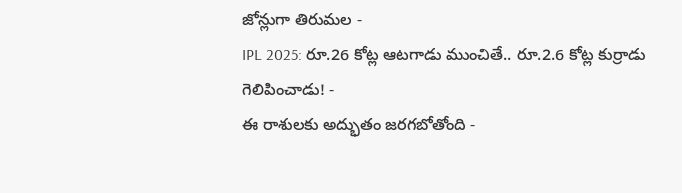జోన్లుగా తిరుమల -
IPL 2025: రూ.26 కోట్ల ఆటగాడు ముంచితే.. రూ.2.6 కోట్ల కుర్రాడు గెలిపించాడు! -
ఈ రాశులకు అద్భుతం జరగబోతోంది -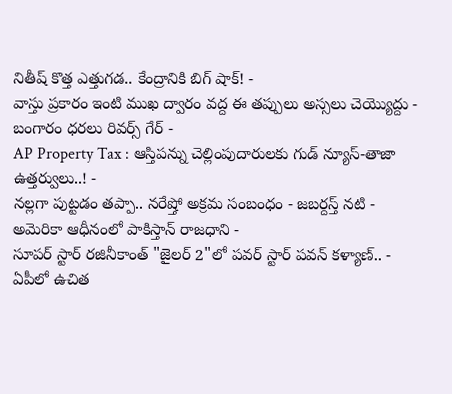నితీష్ కొత్త ఎత్తుగడ.. కేంద్రానికి బిగ్ షాక్! -
వాస్తు ప్రకారం ఇంటి ముఖ ద్వారం వద్ద ఈ తప్పులు అస్సలు చెయ్యొద్దు -
బంగారం ధరలు రివర్స్ గేర్ -
AP Property Tax : ఆస్తిపన్ను చెల్లింపుదారులకు గుడ్ న్యూస్-తాజా ఉత్తర్వులు..! -
నల్లగా పుట్టడం తప్పా.. నరేష్తో అక్రమ సంబంధం - జబర్దస్త్ నటి -
అమెరికా ఆధీనంలో పాకిస్తాన్ రాజధాని -
సూపర్ స్టార్ రజినీకాంత్ "జైలర్ 2"లో పవర్ స్టార్ పవన్ కళ్యాణ్.. -
ఏపీలో ఉచిత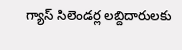గ్యాస్ సిలెండర్ల లబ్దిదారులకు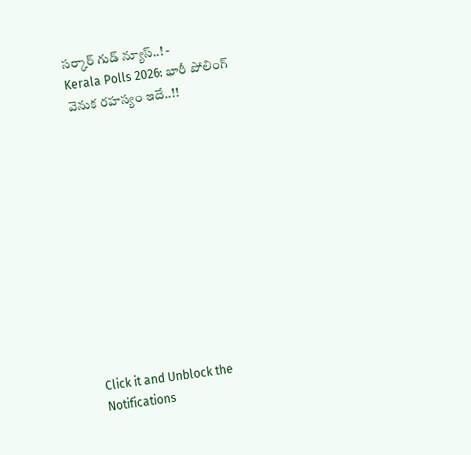సర్కార్ గుడ్ న్యూస్..! -
Kerala Polls 2026: భారీ పోలింగ్ వెనుక రహస్యం ఇదే..!!












Click it and Unblock the Notifications